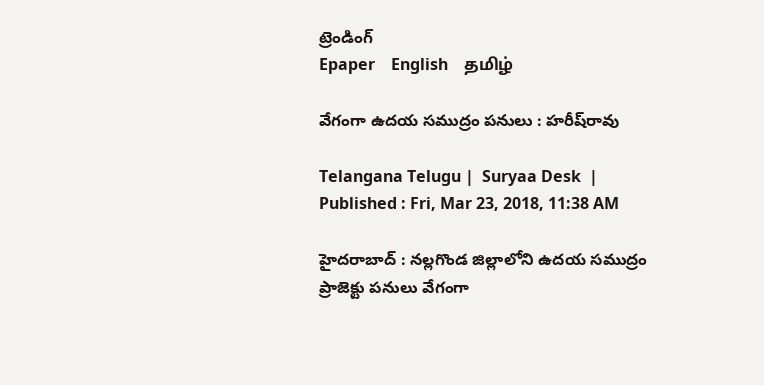ట్రెండింగ్
Epaper    English    தமிழ்

వేగంగా ఉదయ సముద్రం పనులు : హరీష్‌రావు

Telangana Telugu |  Suryaa Desk  | Published : Fri, Mar 23, 2018, 11:38 AM

హైదరాబాద్ : నల్లగొండ జిల్లాలోని ఉదయ సముద్రం ప్రాజెక్టు పనులు వేగంగా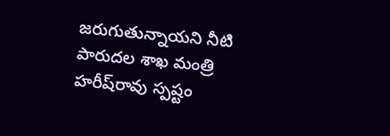జరుగుతున్నాయని నీటి పారుదల శాఖ మంత్రి హరీష్‌రావు స్పష్టం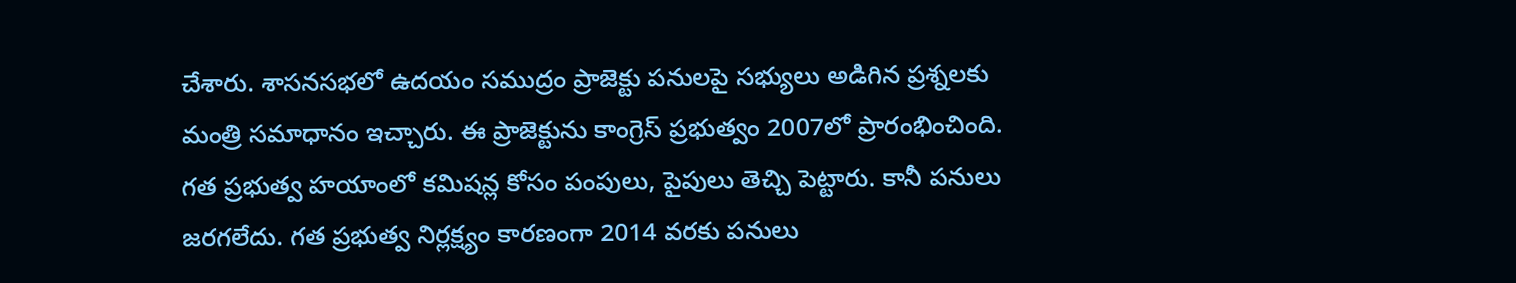చేశారు. శాసనసభలో ఉదయం సముద్రం ప్రాజెక్టు పనులపై సభ్యులు అడిగిన ప్రశ్నలకు మంత్రి సమాధానం ఇచ్చారు. ఈ ప్రాజెక్టును కాంగ్రెస్ ప్రభుత్వం 2007లో ప్రారంభించింది. గత ప్రభుత్వ హయాంలో కమిషన్ల కోసం పంపులు, పైపులు తెచ్చి పెట్టారు. కానీ పనులు జరగలేదు. గత ప్రభుత్వ నిర్లక్ష్యం కారణంగా 2014 వరకు పనులు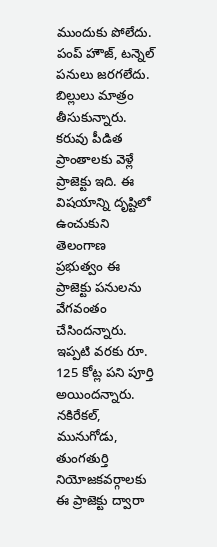ముందుకు పోలేదు. పంప్ హౌజ్, టన్నెల్ పనులు జరగలేదు. బిల్లులు మాత్రం తీసుకున్నారు. కరువు పీడిత ప్రాంతాలకు వెళ్లే ప్రాజెక్టు ఇది. ఈ విషయాన్ని దృష్టిలో ఉంచుకుని తెలంగాణ ప్రభుత్వం ఈ ప్రాజెక్టు పనులను వేగవంతం చేసిందన్నారు. ఇప్పటి వరకు రూ. 125 కోట్ల పని పూర్తి అయిందన్నారు. నకిరేకల్, మునుగోడు, తుంగతుర్తి నియోజకవర్గాలకు ఈ ప్రాజెక్టు ద్వారా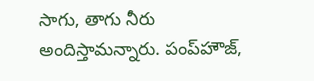సాగు, తాగు నీరు అందిస్తామన్నారు. పంప్‌హౌజ్,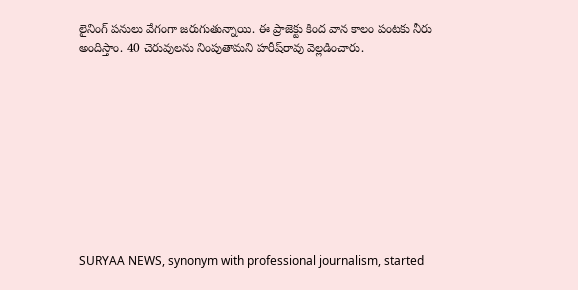లైనింగ్ పనులు వేగంగా జరుగుతున్నాయి. ఈ ప్రాజెక్టు కింద వాన కాలం పంటకు నీరు అందిస్తాం. 40 చెరువులను నింపుతామని హరీష్‌రావు వెల్లడించారు.










SURYAA NEWS, synonym with professional journalism, started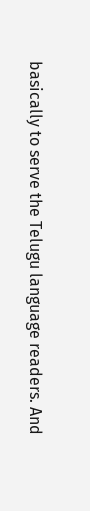basically to serve the Telugu language readers. And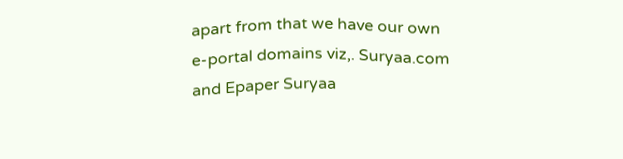apart from that we have our own e-portal domains viz,. Suryaa.com and Epaper Suryaa